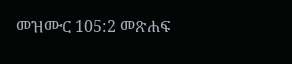መዝሙር 105:2 መጽሐፍ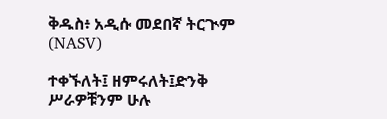ቅዱስ፥ አዲሱ መደበኛ ትርጒም (NASV)

ተቀኙለት፤ ዘምሩለት፤ድንቅ ሥራዎቹንም ሁሉ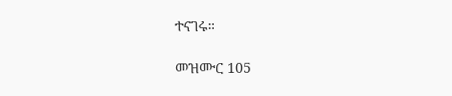ተናገሩ።

መዝሙር 105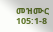መዝሙር 105:1-8